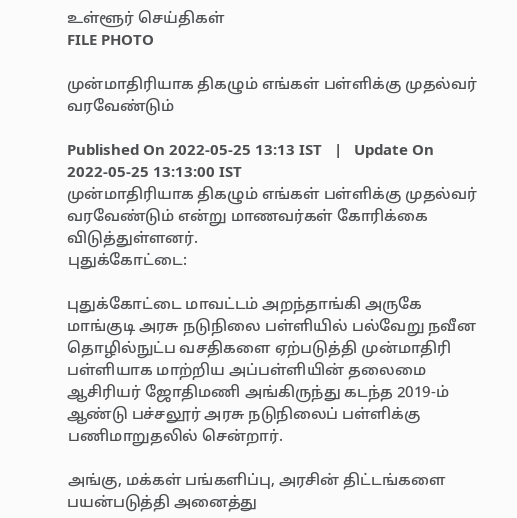உள்ளூர் செய்திகள்
FILE PHOTO

முன்மாதிரியாக திகழும் எங்கள் பள்ளிக்கு முதல்வர் வரவேண்டும்

Published On 2022-05-25 13:13 IST   |   Update On 2022-05-25 13:13:00 IST
முன்மாதிரியாக திகழும் எங்கள் பள்ளிக்கு முதல்வர் வரவேண்டும் என்று மாணவர்கள் கோரிக்கை விடுத்துள்ளனர்.
புதுக்கோட்டை:

புதுக்கோட்டை மாவட்டம் அறந்தாங்கி அருகே மாங்குடி அரசு நடுநிலை பள்ளியில் பல்வேறு நவீன தொழில்நுட்ப வசதிகளை ஏற்படுத்தி முன்மாதிரி பள்ளியாக மாற்றிய அப்பள்ளியின் தலைமை ஆசிரியர் ஜோதிமணி அங்கிருந்து கடந்த 2019-ம் ஆண்டு பச்சலூர் அரசு நடுநிலைப் பள்ளிக்கு பணிமாறுதலில் சென்றார்.

அங்கு, மக்கள் பங்களிப்பு, அரசின் திட்டங்களை பயன்படுத்தி அனைத்து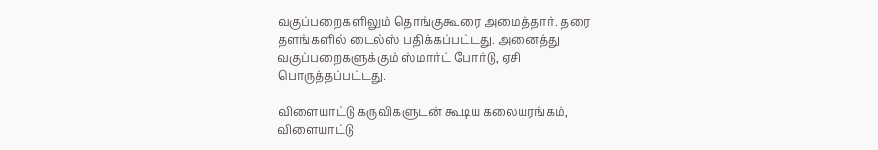வகுப்பறைகளிலும் தொங்குகூரை அமைத்தார். தரை தளங்களில் டைல்ஸ் பதிக்கப்பட்டது. அனைத்து வகுப்பறைகளுக்கும் ஸ்மார்ட் போர்டு, ஏசி பொருத்தப்பட்டது.

விளையாட்டு கருவிகளுடன் கூடிய கலையரங்கம், விளையாட்டு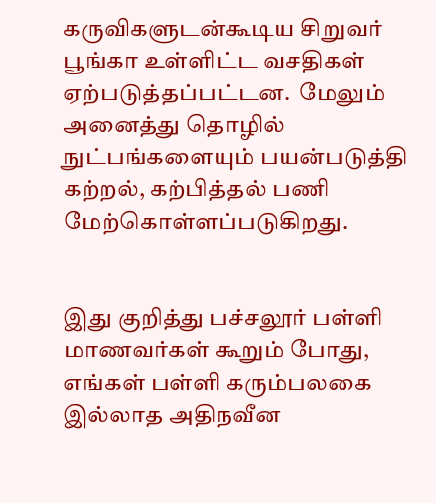கருவிகளுடன்கூடிய சிறுவர் பூங்கா உள்ளிட்ட வசதிகள் ஏற்படுத்தப்பட்டன.  மேலும் அனைத்து தொழில் நுட்பங்களையும் பயன்படுத்தி கற்றல், கற்பித்தல் பணி மேற்கொள்ளப்படுகிறது.


இது குறித்து பச்சலூர் பள்ளி மாணவர்கள் கூறும் போது, எங்கள் பள்ளி கரும்பலகை இல்லாத அதிநவீன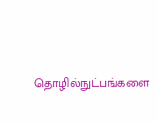தொழில்நுட்பங்களை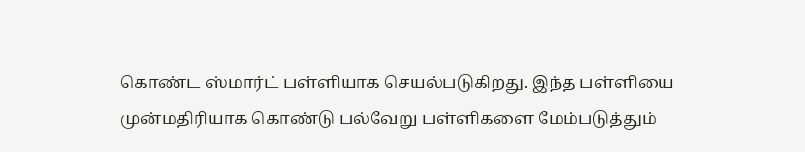கொண்ட ஸ்மார்ட் பள்ளியாக செயல்படுகிறது. இந்த பள்ளியை முன்மதிரியாக கொண்டு பல்வேறு பள்ளிகளை மேம்படுத்தும்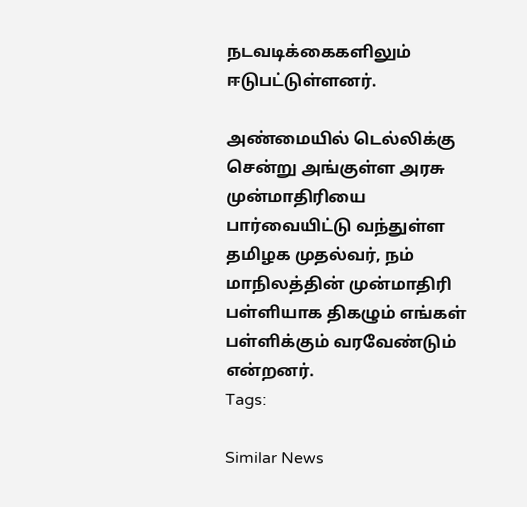நடவடிக்கைகளிலும் ஈடுபட்டுள்ளனர்.

அண்மையில் டெல்லிக்கு சென்று அங்குள்ள அரசு முன்மாதிரியை பார்வையிட்டு வந்துள்ள தமிழக முதல்வர், நம் மாநிலத்தின் முன்மாதிரி பள்ளியாக திகழும் எங்கள் பள்ளிக்கும் வரவேண்டும் என்றனர்.
Tags:

Similar News